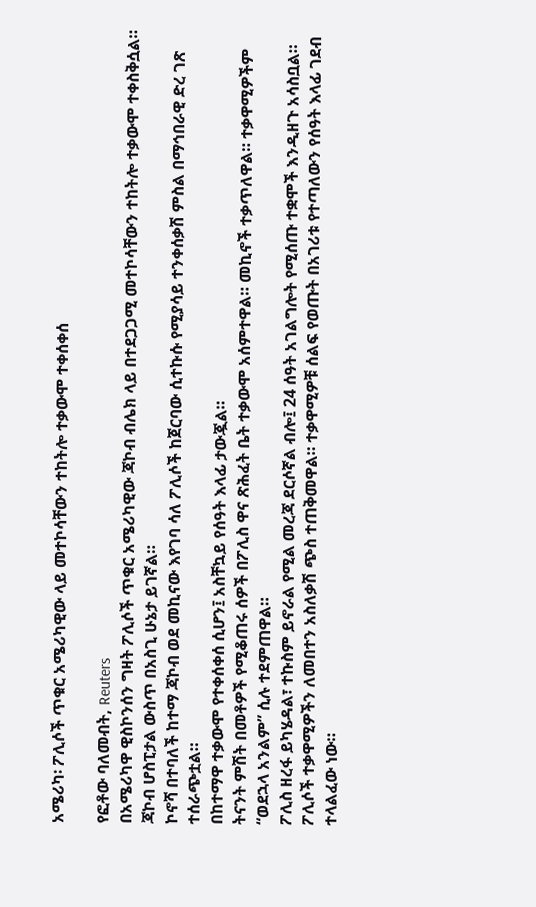አሜሪካ፡ ፖሊሶች ጥቁር አሜሪካዊው ላይ መተኮሳቸውን ተከትሎ ተቃውሞ ተቀሰቀሰ

የፎቶው ባለመብት, Reuters
በአሜሪካዋ ዊስኮንሰን ግዛት ፖሊሶች ጥቁር አሜሪካዊው ጃኮብ ብሌክ ላይ በተደጋጋሚ መተኮሳቸውን ተከትሎ ተቃውሞ ተቀስቅሷል።
ጃኮብ ሆስፒታል ውስጥ በአስጊ ሁኔታ ይገኛል።
ኮኖሻ በተባለች ከተማ ጃኮብ ወደ መኪናው እየገባ ሳለ ፖሊሶች ከጀርባው ሲተኩሱ የሚያሳይ ተንቀሰቃሽ ምስል በማኅበራዊ ድረ ገጽ ተሰራጭቷል።
በከተማዋ ተቃውሞ የተቀሰቀሰ ሲሆን፤ አስቸኳይ የሰዓት እላፊ ታውጇል።
ትናንት ምሽት በመቶዎች የሚቆጠሩ ሰዎች በፖሊስ ዋና ጽሕፈት ቤት ተቃውሞ አሰምተዋል። መኪኖች ተቃጥለዋል። ተቃዋሚዎችም “ወደኋላ አንልም” ሲሉ ተደምጠዋል።
ፖሊስ ዘረፋ ይካሄዳል፣ ተኩስም ይኖራል የሚል መረጃ ደርሶኛል ብሎ፤ 24 ሰዓት አገልግሎት የሚሰጡ ተቋሞች እንዲዘጉ አሳስቧል።
ፖሊሶች ተቃዋሚዎችን ለመበተን አስለቃሽ ጭስ ተጠቅመዋል። ተቃዋሚዎቹ ሰልፍ የወጡት በአገሪቱ የተጣለውን የሰዓት እላፊ ገደብ ተላልፈው ነው።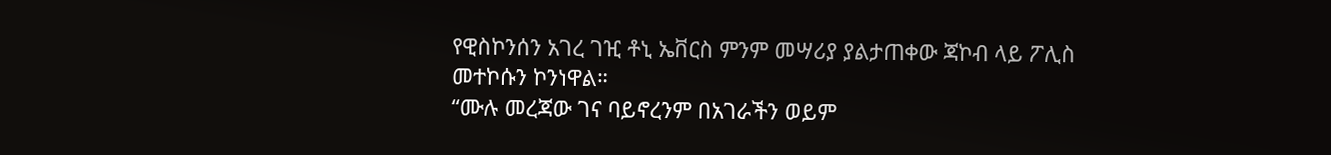የዊስኮንሰን አገረ ገዢ ቶኒ ኤቨርስ ምንም መሣሪያ ያልታጠቀው ጃኮብ ላይ ፖሊስ መተኮሱን ኮንነዋል።
“ሙሉ መረጃው ገና ባይኖረንም በአገራችን ወይም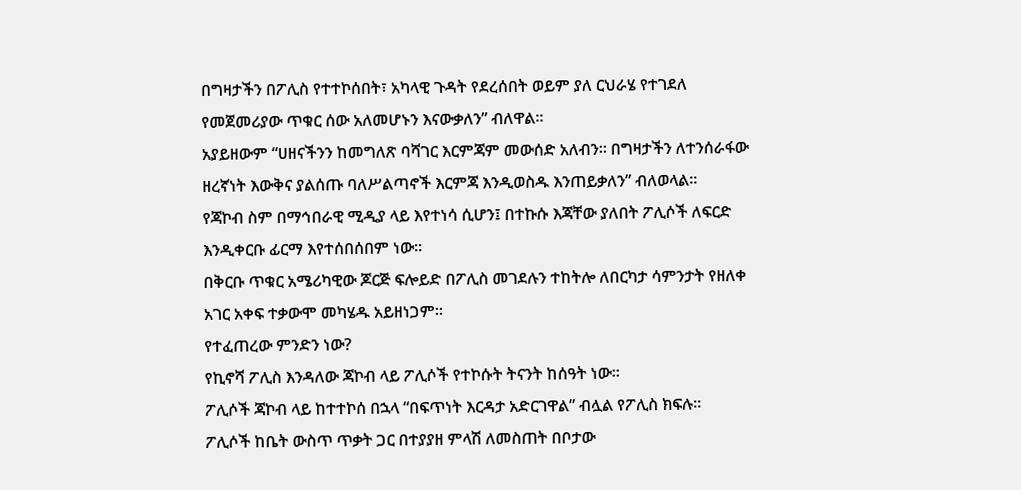በግዛታችን በፖሊስ የተተኮሰበት፣ አካላዊ ጉዳት የደረሰበት ወይም ያለ ርህራሄ የተገደለ የመጀመሪያው ጥቁር ሰው አለመሆኑን እናውቃለን” ብለዋል።
አያይዘውም “ሀዘናችንን ከመግለጽ ባሻገር እርምጃም መውሰድ አለብን። በግዛታችን ለተንሰራፋው ዘረኛነት እውቅና ያልሰጡ ባለሥልጣኖች እርምጃ እንዲወስዱ እንጠይቃለን” ብለወላል።
የጃኮብ ስም በማኅበራዊ ሚዲያ ላይ እየተነሳ ሲሆን፤ በተኩሱ እጃቸው ያለበት ፖሊሶች ለፍርድ እንዲቀርቡ ፊርማ እየተሰበሰበም ነው።
በቅርቡ ጥቁር አሜሪካዊው ጆርጅ ፍሎይድ በፖሊስ መገደሉን ተከትሎ ለበርካታ ሳምንታት የዘለቀ አገር አቀፍ ተቃውሞ መካሄዱ አይዘነጋም።
የተፈጠረው ምንድን ነው?
የኪኖሻ ፖሊስ እንዳለው ጃኮብ ላይ ፖሊሶች የተኮሱት ትናንት ከሰዓት ነው።
ፖሊሶች ጃኮብ ላይ ከተተኮሰ በኋላ “በፍጥነት እርዳታ አድርገዋል” ብሏል የፖሊስ ክፍሉ።
ፖሊሶች ከቤት ውስጥ ጥቃት ጋር በተያያዘ ምላሽ ለመስጠት በቦታው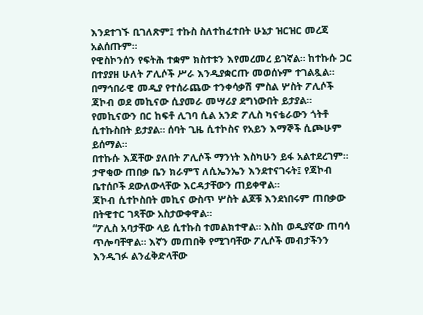እንደተገኙ ቢገለጽም፤ ተኩስ ስለተከፈተበት ሁኔታ ዝርዝር መረጃ አልሰጡም።
የዊስኮንሰን የፍትሕ ተቋም ክስተቱን እየመረመረ ይገኛል። ከተኩሱ ጋር በተያያዘ ሁለት ፖሊሶች ሥራ እንዲያቋርጡ መወሰኑም ተገልጿል።
በማኅበራዊ መዲያ የተሰራጨው ተንቀሳቃሽ ምስል ሦስት ፖሊሶች ጃኮብ ወደ መኪናው ሲያመራ መሣሪያ ደግነውበት ይታያል።
የመኪናውን በር ከፍቶ ሊገባ ሲል አንድ ፖሊስ ካናቴራውን ጎትቶ ሲተኩስበት ይታያል። ሰባት ጊዜ ሲተኮስና የአይን እማኞች ሲጮሁም ይሰማል።
በተኩሱ እጃቸው ያለበት ፖሊሶች ማንነት እስካሁን ይፋ አልተደረገም።
ታዋቂው ጠበቃ ቤን ክራምፕ ለሲኤንኤን እንደተናገሩት፤ የጃኮብ ቤተሰቦች ደውለውላቸው እርዳታቸውን ጠይቀዋል።
ጃኮብ ሲተኮስበት መኪና ውስጥ ሦስት ልጆቹ እንደነበሩም ጠበቃው በትዊተር ገጻቸው አስታውቀዋል።
“ፖሊስ አባታቸው ላይ ሲተኩስ ተመልክተዋል። እስከ ወዲያኛው ጠባሳ ጥሎባቸዋል። እኛን መጠበቅ የሚገባቸው ፖሊሶች መብታችንን እንዲገፉ ልንፈቅድላቸው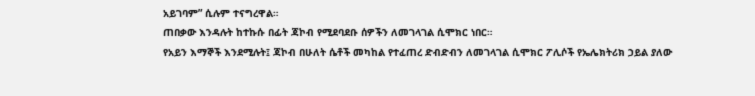አይገባም” ሲሉም ተናግረዋል።
ጠበቃው እንዳሉት ከተኩሱ በፊት ጃኮብ የሚደባደቡ ሰዎችን ለመገላገል ሲሞክር ነበር።
የአይን እማኞች እንደሚሉት፤ ጃኮብ በሁለት ሴቶች መካከል የተፈጠረ ድብድብን ለመገላገል ሲሞክር ፖሊሶች የኤሌክትሪክ ኃይል ያለው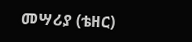መሣሪያ (ቴዘር)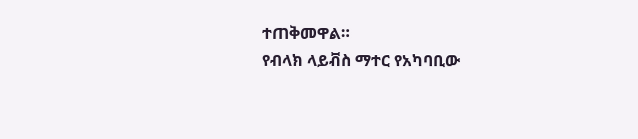ተጠቅመዋል።
የብላክ ላይቭስ ማተር የአካባቢው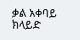ቃል አቀባይ ክላይድ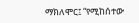ማክለሞር፤ “የሚከሰተው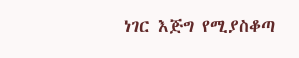ነገር እጅግ የሚያስቆጣ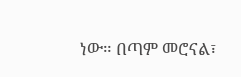ነው። በጣም መሮናል፣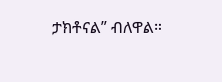ታክቶናል” ብለዋል።